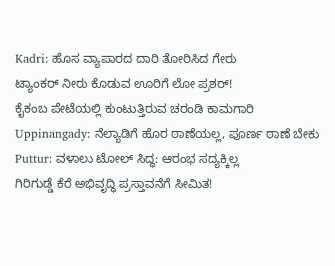Kadri: ಹೊಸ ವ್ಯಾಪಾರದ ದಾರಿ ತೋರಿಸಿದ ಗೇರು
ಟ್ಯಾಂಕರ್ ನೀರು ಕೊಡುವ ಊರಿಗೆ ಲೋ ಪ್ರಶರ್!
ಕೈಕಂಬ ಪೇಟೆಯಲ್ಲಿ ಕುಂಟುತ್ತಿರುವ ಚರಂಡಿ ಕಾಮಗಾರಿ
Uppinangady: ನೆಲ್ಯಾಡಿಗೆ ಹೊರ ಠಾಣೆಯಲ್ಲ, ಪೂರ್ಣ ಠಾಣೆ ಬೇಕು
Puttur: ವಳಾಲು ಟೋಲ್ ಸಿದ್ಧ: ಆರಂಭ ಸದ್ಯಕ್ಕಿಲ್ಲ
ಗಿರಿಗುಡ್ಡೆ ಕೆರೆ ಅಭಿವೃದ್ಧಿ ಪ್ರಸ್ತಾವನೆಗೆ ಸೀಮಿತ!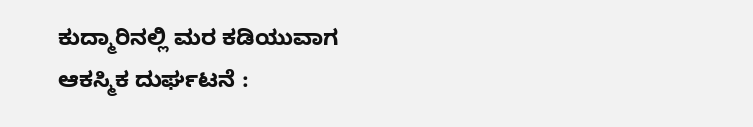ಕುದ್ಮಾರಿನಲ್ಲಿ ಮರ ಕಡಿಯುವಾಗ ಆಕಸ್ಮಿಕ ದುರ್ಘಟನೆ :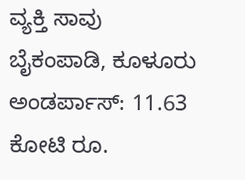ವ್ಯಕ್ತಿ ಸಾವು
ಬೈಕಂಪಾಡಿ, ಕೂಳೂರು ಅಂಡರ್ಪಾಸ್: 11.63 ಕೋಟಿ ರೂ.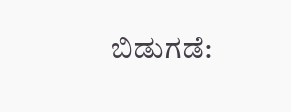ಬಿಡುಗಡೆ: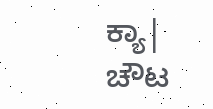ಕ್ಯಾ| ಚೌಟ